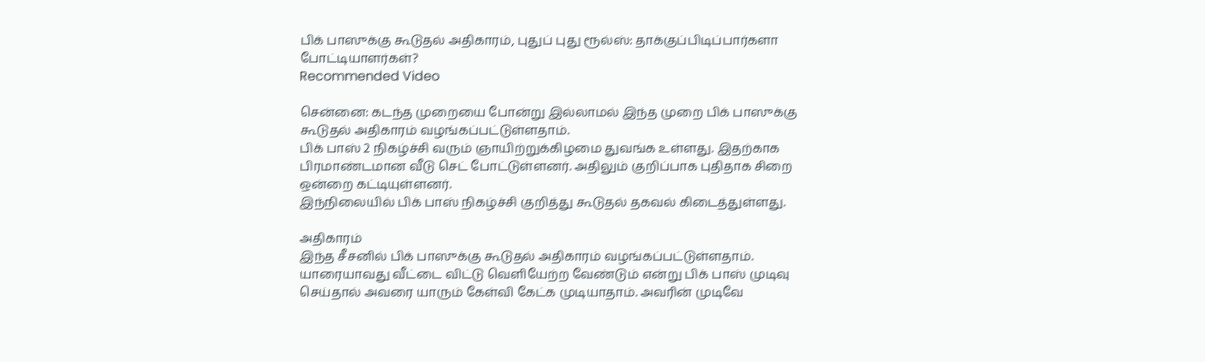பிக் பாஸுக்கு கூடுதல் அதிகாரம், புதுப் புது ரூல்ஸ்: தாக்குப்பிடிப்பார்களா போட்டியாளர்கள்?
Recommended Video

சென்னை: கடந்த முறையை போன்று இல்லாமல் இந்த முறை பிக் பாஸுக்கு கூடுதல் அதிகாரம் வழங்கப்பட்டுள்ளதாம்.
பிக் பாஸ் 2 நிகழ்ச்சி வரும் ஞாயிற்றுக்கிழமை துவங்க உள்ளது. இதற்காக பிரமாண்டமான வீடு செட் போட்டுள்ளனர். அதிலும் குறிப்பாக புதிதாக சிறை ஒன்றை கட்டியுள்ளனர்.
இந்நிலையில் பிக் பாஸ் நிகழ்ச்சி குறித்து கூடுதல் தகவல் கிடைத்துள்ளது.

அதிகாரம்
இந்த சீசனில் பிக் பாஸுக்கு கூடுதல் அதிகாரம் வழங்கப்பட்டுள்ளதாம். யாரையாவது வீட்டை விட்டு வெளியேற்ற வேண்டும் என்று பிக் பாஸ் முடிவு செய்தால் அவரை யாரும் கேள்வி கேட்க முடியாதாம். அவரின் முடிவே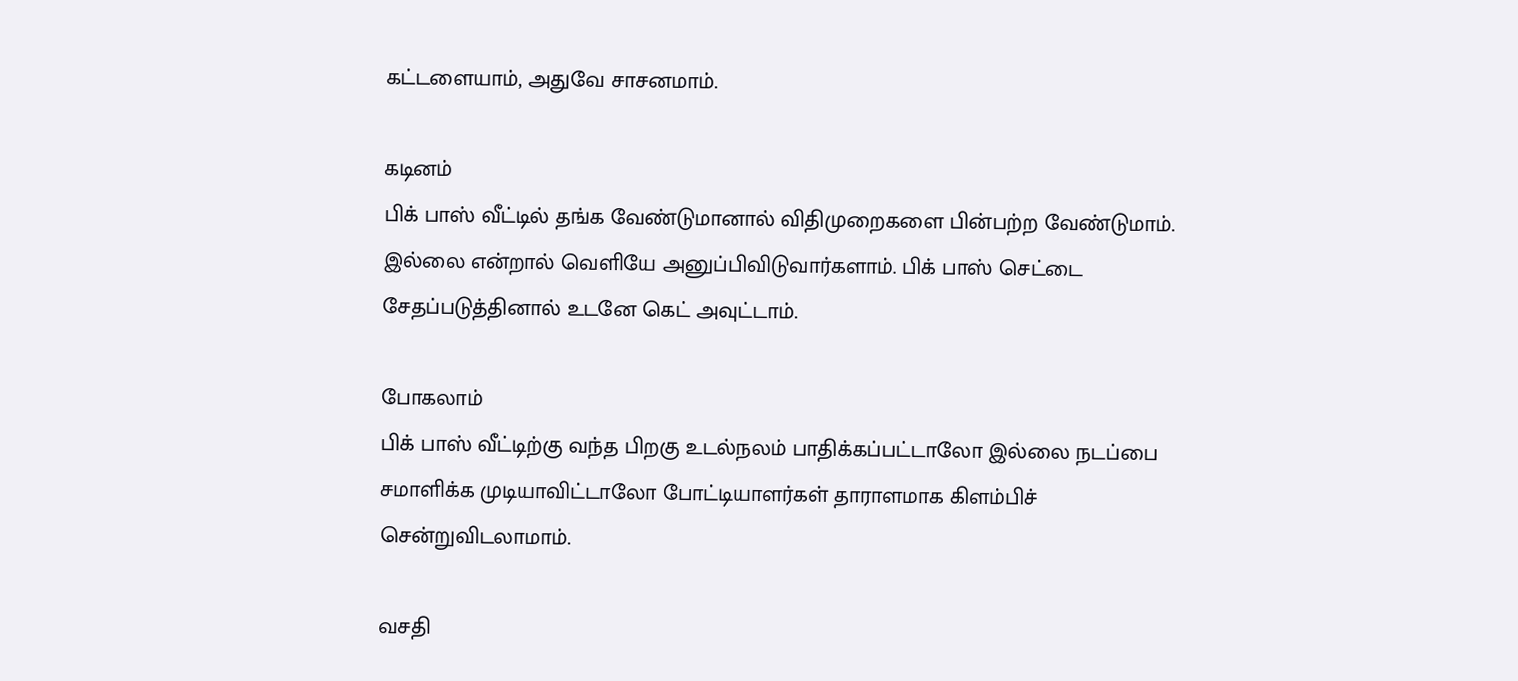கட்டளையாம், அதுவே சாசனமாம்.

கடினம்
பிக் பாஸ் வீட்டில் தங்க வேண்டுமானால் விதிமுறைகளை பின்பற்ற வேண்டுமாம். இல்லை என்றால் வெளியே அனுப்பிவிடுவார்களாம். பிக் பாஸ் செட்டை சேதப்படுத்தினால் உடனே கெட் அவுட்டாம்.

போகலாம்
பிக் பாஸ் வீட்டிற்கு வந்த பிறகு உடல்நலம் பாதிக்கப்பட்டாலோ இல்லை நடப்பை சமாளிக்க முடியாவிட்டாலோ போட்டியாளர்கள் தாராளமாக கிளம்பிச் சென்றுவிடலாமாம்.

வசதி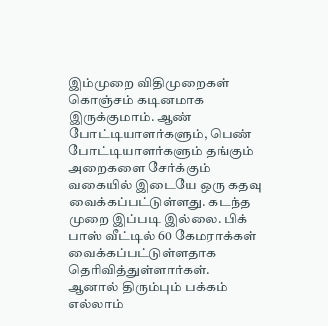இம்முறை விதிமுறைகள் கொஞ்சம் கடினமாக இருக்குமாம். ஆண் போட்டியாளர்களும், பெண் போட்டியாளர்களும் தங்கும் அறைகளை சேர்க்கும் வகையில் இடையே ஒரு கதவு வைக்கப்பட்டுள்ளது. கடந்த முறை இப்படி இல்லை. பிக் பாஸ் வீட்டில் 60 கேமராக்கள் வைக்கப்பட்டுள்ளதாக தெரிவித்துள்ளார்கள். ஆனால் திரும்பும் பக்கம் எல்லாம்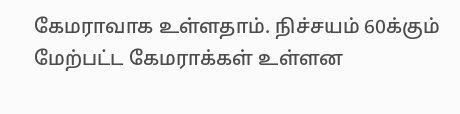கேமராவாக உள்ளதாம். நிச்சயம் 60க்கும் மேற்பட்ட கேமராக்கள் உள்ளன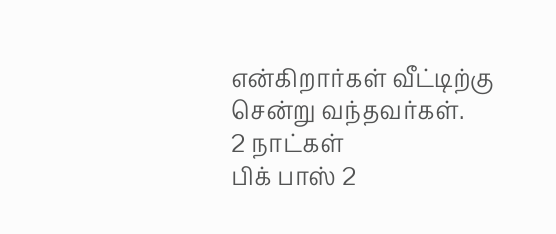என்கிறார்கள் வீட்டிற்கு சென்று வந்தவர்கள்.
2 நாட்கள்
பிக் பாஸ் 2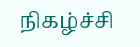நிகழ்ச்சி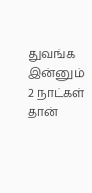துவங்க இன்னும் 2 நாட்கள் தான்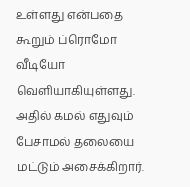உள்ளது என்பதை கூறும் ப்ரொமோ வீடியோ வெளியாகியுள்ளது. அதில் கமல் எதுவும் பேசாமல் தலையை மட்டும் அசைக்கிறார்.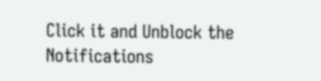Click it and Unblock the Notifications